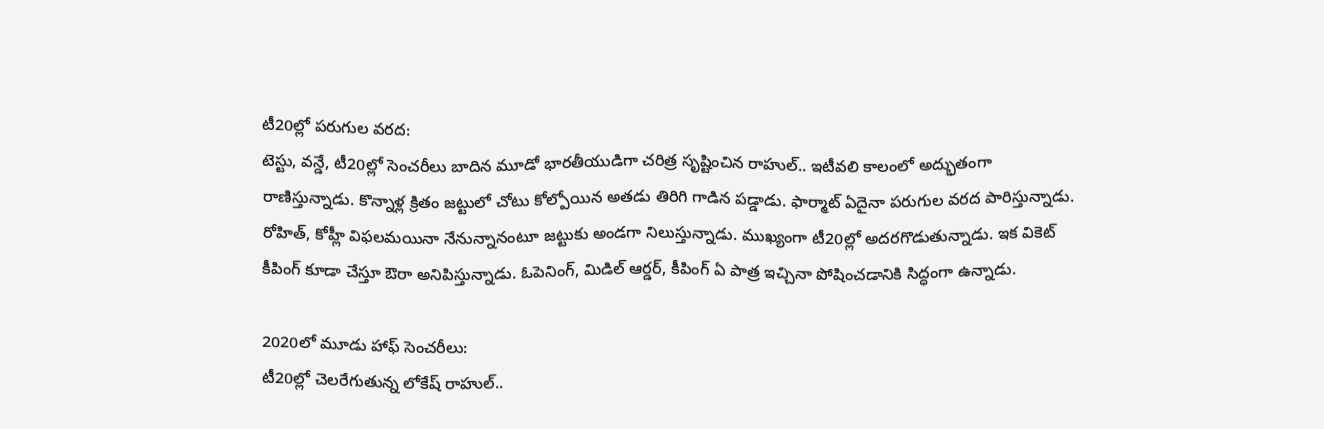టీ20ల్లో పరుగుల వరద:
టెస్టు, వన్డే, టీ20ల్లో సెంచరీలు బాదిన మూడో భారతీయుడిగా చరిత్ర సృష్టించిన రాహుల్.. ఇటీవలి కాలంలో అద్భుతంగా రాణిస్తున్నాడు. కొన్నాళ్ల క్రితం జట్టులో చోటు కోల్పోయిన అతడు తిరిగి గాడిన పడ్డాడు. ఫార్మాట్ ఏదైనా పరుగుల వరద పారిస్తున్నాడు. రోహిత్, కోహ్లీ విఫలమయినా నేనున్నానంటూ జట్టుకు అండగా నిలుస్తున్నాడు. ముఖ్యంగా టీ20ల్లో అదరగొడుతున్నాడు. ఇక వికెట్ కీపింగ్ కూడా చేస్తూ ఔరా అనిపిస్తున్నాడు. ఓపెనింగ్, మిడిల్ ఆర్డర్, కీపింగ్ ఏ పాత్ర ఇచ్చినా పోషించడానికి సిద్ధంగా ఉన్నాడు.

2020లో మూడు హాఫ్ సెంచరీలు:
టీ20ల్లో చెలరేగుతున్న లోకేష్ రాహుల్..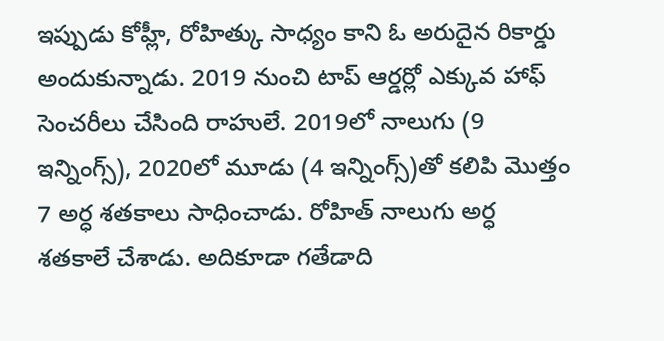ఇప్పుడు కోహ్లీ, రోహిత్కు సాధ్యం కాని ఓ అరుదైన రికార్డు అందుకున్నాడు. 2019 నుంచి టాప్ ఆర్డర్లో ఎక్కువ హాఫ్ సెంచరీలు చేసింది రాహులే. 2019లో నాలుగు (9 ఇన్నింగ్స్), 2020లో మూడు (4 ఇన్నింగ్స్)తో కలిపి మొత్తం 7 అర్ధ శతకాలు సాధించాడు. రోహిత్ నాలుగు అర్ధ శతకాలే చేశాడు. అదికూడా గతేడాది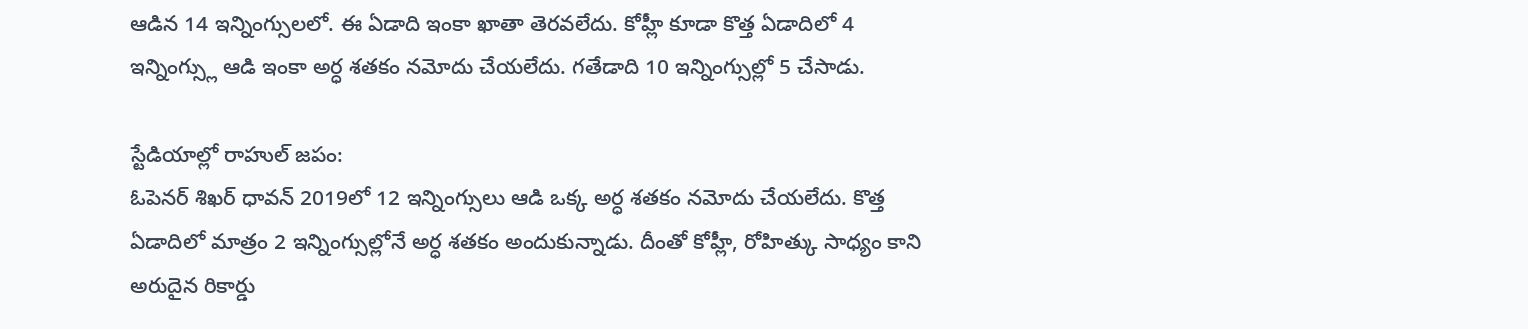ఆడిన 14 ఇన్నింగ్సులలో. ఈ ఏడాది ఇంకా ఖాతా తెరవలేదు. కోహ్లీ కూడా కొత్త ఏడాదిలో 4 ఇన్నింగ్స్లు ఆడి ఇంకా అర్ధ శతకం నమోదు చేయలేదు. గతేడాది 10 ఇన్నింగ్సుల్లో 5 చేసాడు.

స్టేడియాల్లో రాహుల్ జపం:
ఓపెనర్ శిఖర్ ధావన్ 2019లో 12 ఇన్నింగ్సులు ఆడి ఒక్క అర్ధ శతకం నమోదు చేయలేదు. కొత్త ఏడాదిలో మాత్రం 2 ఇన్నింగ్సుల్లోనే అర్ధ శతకం అందుకున్నాడు. దీంతో కోహ్లీ, రోహిత్కు సాధ్యం కాని అరుదైన రికార్డు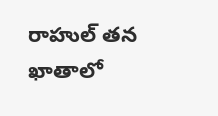రాహుల్ తన ఖాతాలో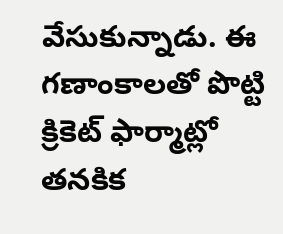వేసుకున్నాడు. ఈ గణాంకాలతో పొట్టి క్రికెట్ ఫార్మాట్లో తనకిక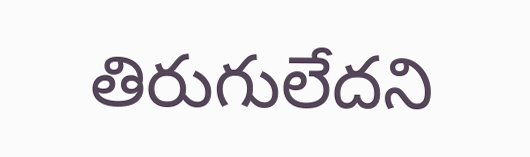తిరుగులేదని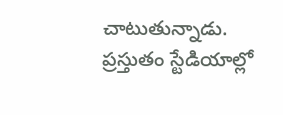చాటుతున్నాడు. ప్రస్తుతం స్టేడియాల్లో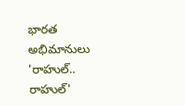భారత అభిమానులు 'రాహుల్.. రాహుల్'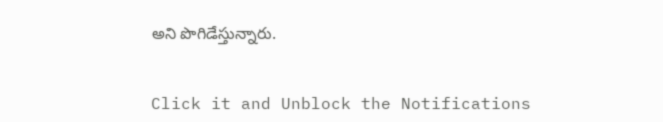అని పొగిడేస్తున్నారు.


Click it and Unblock the Notifications